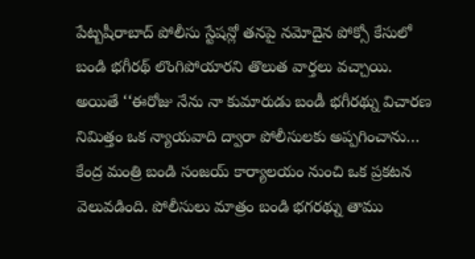పేట్బషీరాబాద్ పోలీసు స్టేషన్లో తనపై నమోదైన పోక్సో కేసులో బండి భగీరథ్ లొంగిపోయారని తొలుత వార్తలు వచ్చాయి. అయితే ‘‘ఈరోజు నేను నా కుమారుడు బండీ భగీరథ్ను విచారణ నిమిత్తం ఒక న్యాయవాది ద్వారా పోలీసులకు అప్పగించాను… కేంద్ర మంత్రి బండి సంజయ్ కార్యాలయం నుంచి ఒక ప్రకటన వెలువడింది. పోలీసులు మాత్రం బండి భగరథ్ను తాము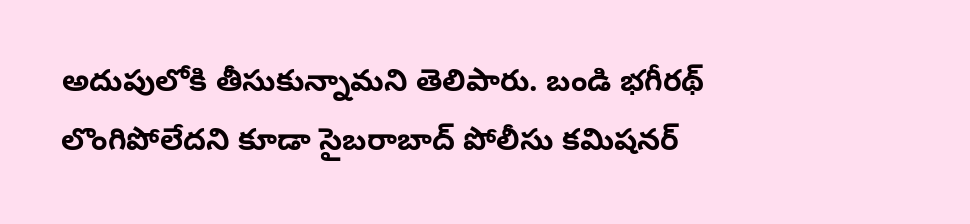అదుపులోకి తీసుకున్నామని తెలిపారు. బండి భగీరథ్ లొంగిపోలేదని కూడా సైబరాబాద్ పోలీసు కమిషనర్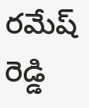రమేష్ రెడ్డి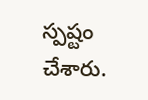స్పష్టం చేశారు.